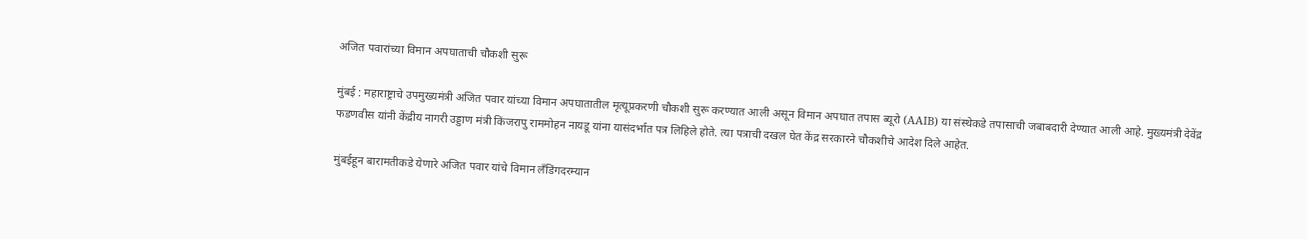अजित पवारांच्या विमान अपघाताची चौकशी सुरू

मुंबई : महाराष्ट्राचे उपमुख्यमंत्री अजित पवार यांच्या विमान अपघातातील मृत्यूप्रकरणी चौकशी सुरू करण्यात आली असून विमान अपघात तपास ब्यूरो (AAIB) या संस्थेकडे तपासाची जबाबदारी देण्यात आली आहे. मुख्यमंत्री देवेंद्र फडणवीस यांनी केंद्रीय नागरी उड्डाण मंत्री किंजरापु राममोहन नायडू यांना यासंदर्भात पत्र लिहिले होते. त्या पत्राची दखल घेत केंद्र सरकारने चौकशीचे आदेश दिले आहेत.

मुंबईहून बारामतीकडे येणारे अजित पवार यांचे विमान लँडिंगदरम्यान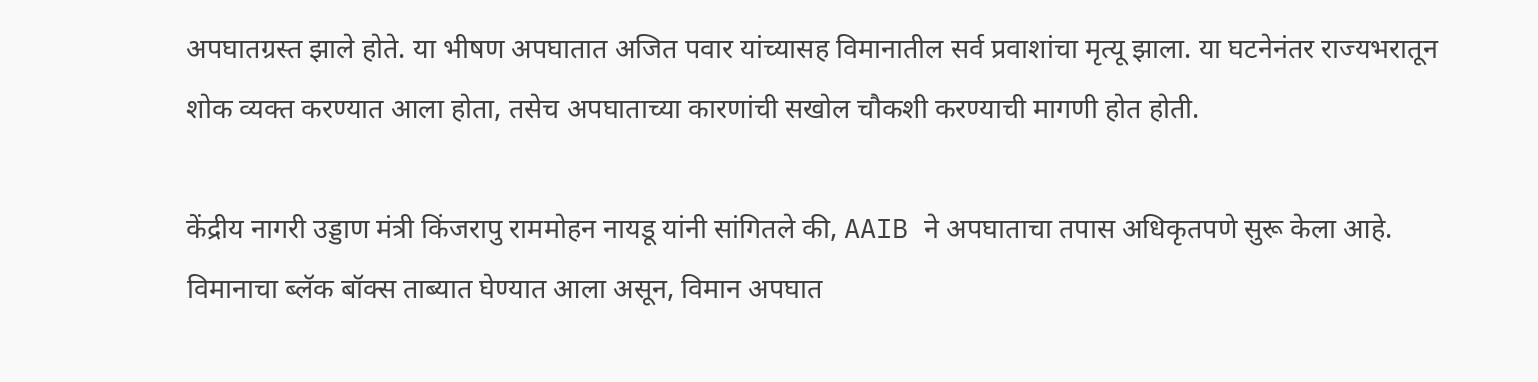अपघातग्रस्त झाले होते. या भीषण अपघातात अजित पवार यांच्यासह विमानातील सर्व प्रवाशांचा मृत्यू झाला. या घटनेनंतर राज्यभरातून शोक व्यक्त करण्यात आला होता, तसेच अपघाताच्या कारणांची सखोल चौकशी करण्याची मागणी होत होती.

केंद्रीय नागरी उड्डाण मंत्री किंजरापु राममोहन नायडू यांनी सांगितले की, AAIB ने अपघाताचा तपास अधिकृतपणे सुरू केला आहे. विमानाचा ब्लॅक बॉक्स ताब्यात घेण्यात आला असून, विमान अपघात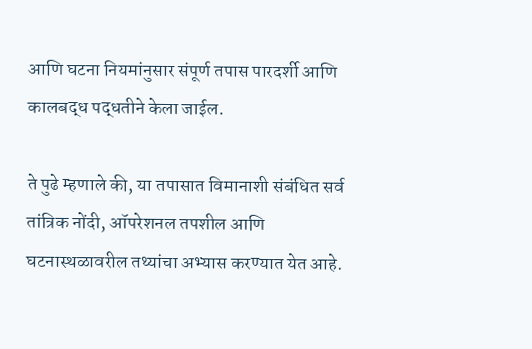आणि घटना नियमांनुसार संपूर्ण तपास पारदर्शी आणि कालबद्ध पद्धतीने केला जाईल.

ते पुढे म्हणाले की, या तपासात विमानाशी संबंधित सर्व तांत्रिक नोंदी, ऑपरेशनल तपशील आणि घटनास्थळावरील तथ्यांचा अभ्यास करण्यात येत आहे.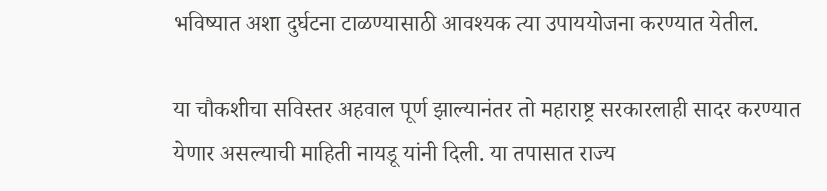भविष्यात अशा दुर्घटना टाळण्यासाठी आवश्यक त्या उपाययोजना करण्यात येतील.

या चौकशीचा सविस्तर अहवाल पूर्ण झाल्यानंतर तो महाराष्ट्र सरकारलाही सादर करण्यात येणार असल्याची माहिती नायडू यांनी दिली. या तपासात राज्य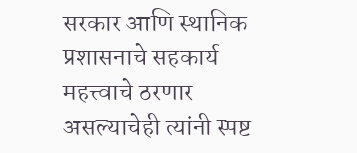सरकार आणि स्थानिक प्रशासनाचे सहकार्य महत्त्वाचे ठरणार असल्याचेही त्यांनी स्पष्ट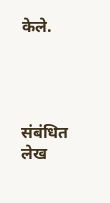केले.




संबंधित लेख